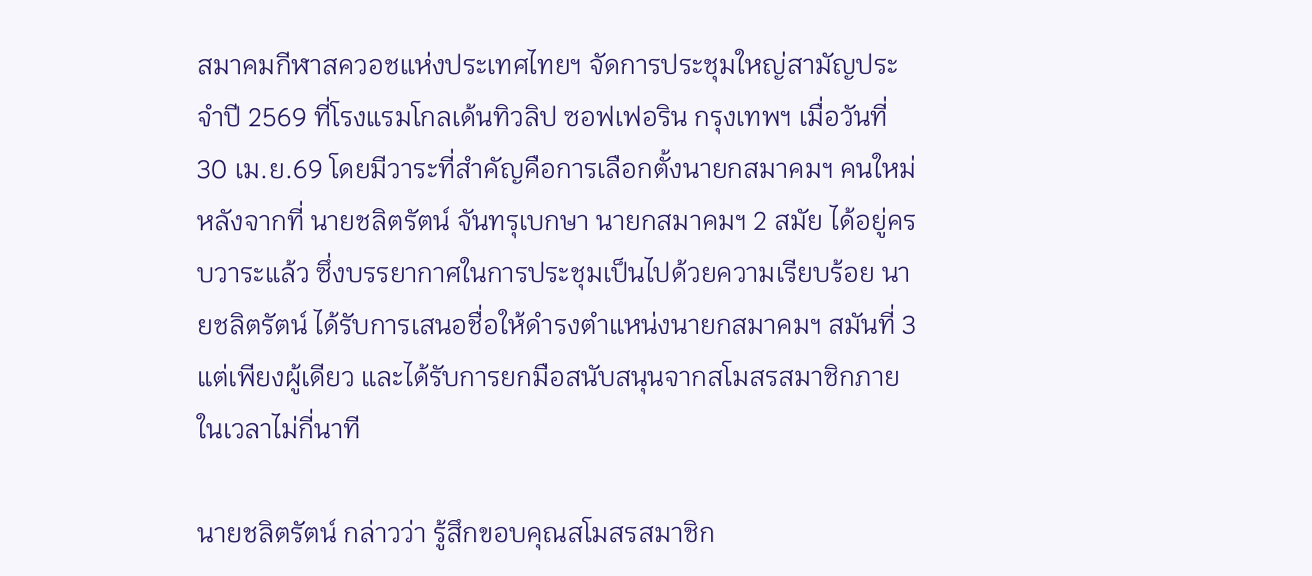สมาคมกีฬาสควอชแห่งประเทศไทยฯ จัดการประชุมใหญ่สามัญประจำปี 2569 ที่โรงแรมโกลเด้นทิวลิป ซอฟเฟอริน กรุงเทพฯ เมื่อวันที่ 30 เม.ย.69 โดยมีวาระที่สำคัญคือการเลือกตั้งนายกสมาคมฯ คนใหม่ หลังจากที่ นายชลิตรัตน์ จันทรุเบกษา นายกสมาคมฯ 2 สมัย ได้อยู่ครบวาระแล้ว ซึ่งบรรยากาศในการประชุมเป็นไปด้วยความเรียบร้อย นายชลิตรัตน์ ได้รับการเสนอชื่อให้ดำรงตำแหน่งนายกสมาคมฯ สมันที่ 3 แต่เพียงผู้เดียว และได้รับการยกมือสนับสนุนจากสโมสรสมาชิกภายในเวลาไม่กี่นาที

นายชลิตรัตน์ กล่าวว่า รู้สึกขอบคุณสโมสรสมาชิก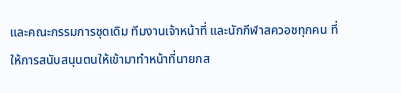และคณะกรรมการชุดเดิม ทีมงานเจ้าหน้าที่ และนักกีฬาสควอชทุกคน ที่ให้การสนับสนุนตนให้เข้ามาทำหน้าที่นายกส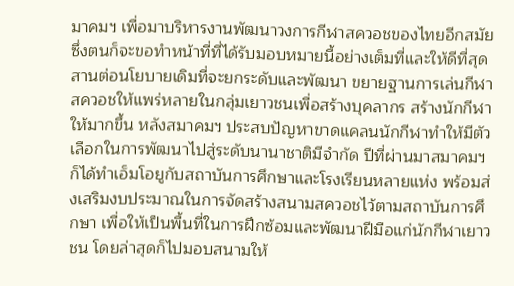มาคมฯ เพื่อมาบริหารงานพัฒนาวงการกีฬาสควอชของไทยอีกสมัย ซึ่งตนก็จะขอทำหน้าที่ที่ได้รับมอบหมายนี้อย่างเต็มที่และให้ดีที่สุด สานต่อนโยบายเดิมที่จะยกระดับและพัฒนา ขยายฐานการเล่นกีฬาสควอชให้แพร่หลายในกลุ่มเยาวชนเพื่อสร้างบุคลากร สร้างนักกีฬาให้มากขึ้น หลังสมาคมฯ ประสบปัญหาขาดแคลนนักกีฬาทำให้มีตัวเลือกในการพัฒนาไปสู่ระดับนานาชาติมีจำกัด ปีที่ผ่านมาสมาคมฯก็ได้ทำเอ็มโอยูกับสถาบันการศึกษาและโรงเรียนหลายแห่ง พร้อมส่งเสริมงบประมาณในการจัดสร้างสนามสควอชไว้ตามสถาบันการศึกษา เพื่อให้เป็นพื้นที่ในการฝึกซ้อมและพัฒนาฝีมือแก่นักกีฬาเยาวชน โดยล่าสุดก็ไปมอบสนามให้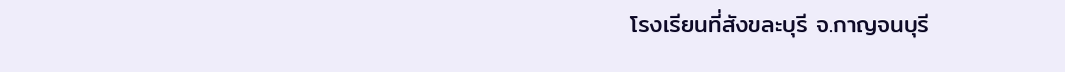โรงเรียนที่สังขละบุรี จ.กาญจนบุรี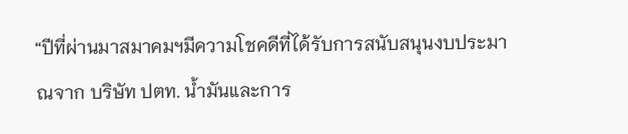“ปีที่ผ่านมาสมาคมฯมีความโชคดีที่ได้รับการสนับสนุนงบประมาณจาก บริษัท ปตท. น้ำมันและการ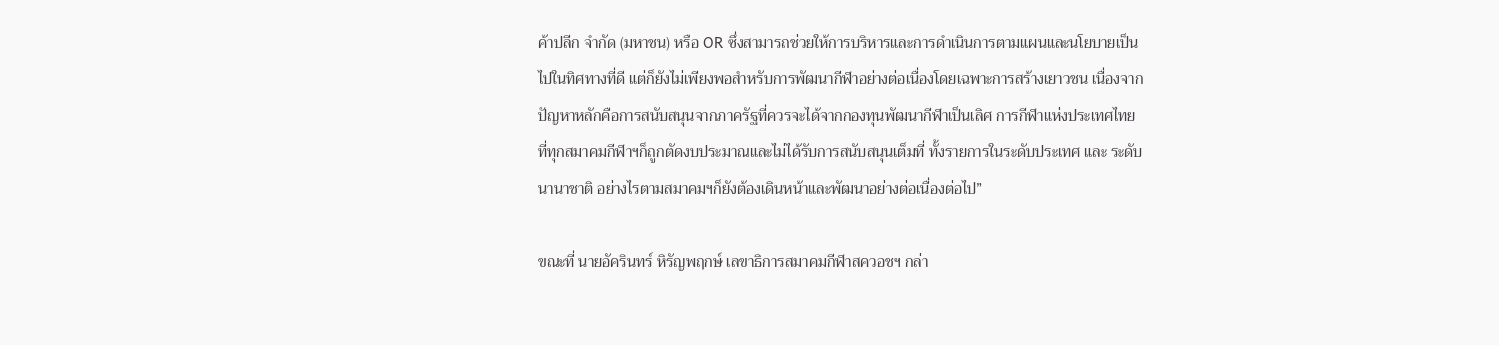ค้าปลีก จํากัด (มหาชน) หรือ OR ซึ่งสามารถช่วยให้การบริหารและการดำเนินการตามแผนและนโยบายเป็นไปในทิศทางที่ดี แต่ก็ยังไม่เพียงพอสำหรับการพัฒนากีฬาอย่างต่อเนื่องโดยเฉพาะการสร้างเยาวชน เนื่องจากปัญหาหลักคือการสนับสนุนจากภาครัฐที่ควรจะได้จากกองทุนพัฒนากีฬาเป็นเลิศ การกีฬาแห่งประเทศไทย ที่ทุกสมาคมกีฬาฯก็ถูกตัดงบประมาณและไม่ได้รับการสนับสนุนเต็มที่ ทั้งรายการในระดับประเทศ และ ระดับนานาชาติ อย่างไรตามสมาคมฯก็ยังต้องเดินหน้าและพัฒนาอย่างต่อเนื่องต่อไป”

ขณะที่ นายอัครินทร์ หิรัญพฤกษ์ เลขาธิการสมาคมกีฬาสควอชฯ กล่า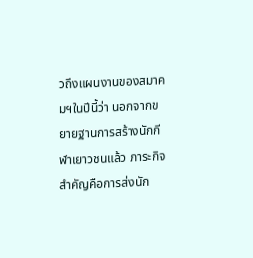วถึงแผนงานของสมาคมฯในปีนี้ว่า นอกจากขยายฐานการสร้างนักกีฬาเยาวชนแล้ว ภาระกิจสำคัญคือการส่งนัก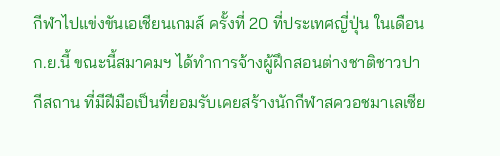กีฬาไปแข่งขันเอเชียนเกมส์ ครั้งที่ 20 ที่ประเทศญี่ปุ่น ในเดือน ก.ย.นี้ ขณะนี้สมาคมฯ ได้ทำการจ้างผู้ฝึกสอนต่างชาติชาวปากีสถาน ที่มีฝีมือเป็นที่ยอมรับเคยสร้างนักกีฬาสควอชมาเลเซีย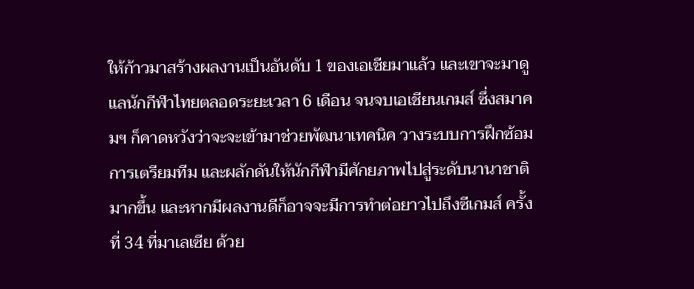ให้ก้าวมาสร้างผลงานเป็นอันดับ 1 ของเอเชียมาแล้ว และเขาจะมาดูแลนักกีฬาไทยตลอดระยะเวลา 6 เดือน จนจบเอเชียนเกมส์ ซึ่งสมาคมฯ ก็คาดหวังว่าจะจะเข้ามาช่วยพัฒนาเทคนิค วางระบบการฝึกซ้อม การเตรียมทีม และผลักดันให้นักกีฬามีศักยภาพไปสู่ระดับนานาชาติมากขึ้น และหากมีผลงานดีก็อาจจะมีการทำต่อยาวไปถึงซีเกมส์ ครั้งที่ 34 ที่มาเลเซีย ด้วย